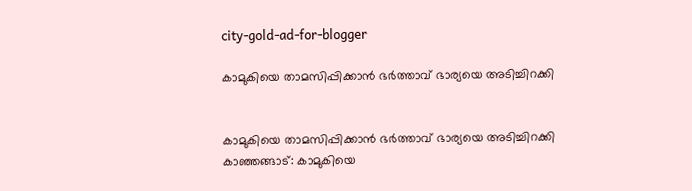city-gold-ad-for-blogger

കാമുകിയെ താമസിപ്പിക്കാന്‍ ഭര്‍ത്താവ് ഭാര്യയെ അടിച്ചിറക്കി


കാമുകിയെ താമസിപ്പിക്കാന്‍ ഭര്‍ത്താവ് ഭാര്യയെ അടിച്ചിറക്കി
കാഞ്ഞങ്ങാട്: കാമുകിയെ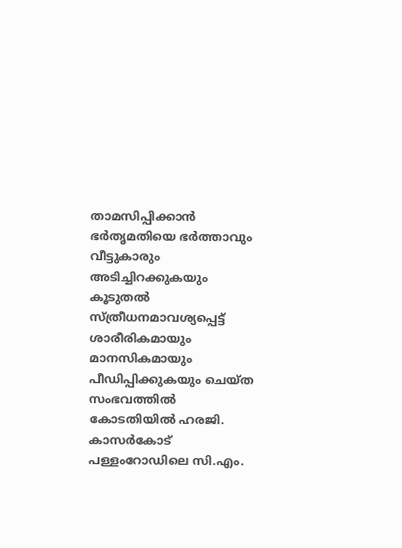താമസിപ്പിക്കാന്‍ ഭര്‍തൃമതിയെ ഭര്‍ത്താവും വീട്ടുകാരും അടിച്ചിറക്കുകയും കൂടുതല്‍ സ്ത്രീധനമാവശ്യപ്പെട്ട് ശാരീരികമായും മാനസികമായും പീഡിപ്പിക്കുകയും ചെയ്ത സംഭവത്തില്‍ കോടതിയില്‍ ഹരജി. കാസര്‍കോട് പള്ളംറോഡിലെ സി.എം.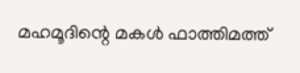മഹമൂദിന്റെ മകള്‍ ഫാത്തിമത്ത്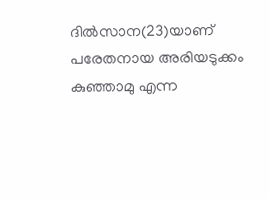ദില്‍സാന(23)യാണ് പരേതനായ അരിയടുക്കം കുഞ്ഞാമു എന്ന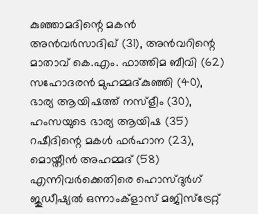കുഞ്ഞാമദിന്റെ മകന്‍ അന്‍വര്‍സാദിഖ് (31), അന്‍വറിന്റെ മാതാവ് കെ.എം. ഫാത്തിമ ബീവി (62) സഹോദരന്‍ മുഹമ്മദ്കുഞ്ഞി (40), ഭാര്യ ആയിഷത്ത് നസ്ളീം (30), ഹംസയുടെ ഭാര്യ ആയിഷ (35) റഷീദിന്റെ മകള്‍ ഫര്‍ഹാന (23), മൊയ്തീന്‍ അഹമ്മദ് (58) എന്നിവര്‍ക്കെതിരെ ഹൊസ്ദുര്‍ഗ് ജുഡീഷ്യല്‍ ഒന്നാംക്ളാസ് മജിസ്ട്രേറ്റ്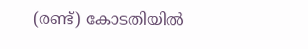(രണ്ട്) കോടതിയില്‍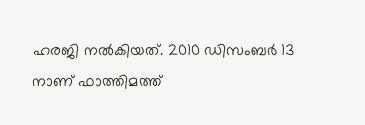ഹരജി നല്‍കിയത്. 2010 ഡിസംബര്‍ 13 നാണ് ഫാത്തിമത്ത്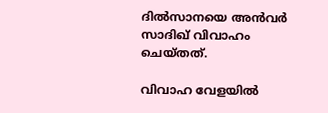ദില്‍സാനയെ അന്‍വര്‍ സാദിഖ് വിവാഹം ചെയ്തത്.

വിവാഹ വേളയില്‍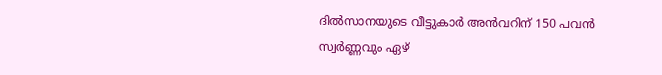ദില്‍സാനയുടെ വീട്ടുകാര്‍ അന്‍വറിന് 150 പവന്‍ സ്വര്‍ണ്ണവും ഏഴ്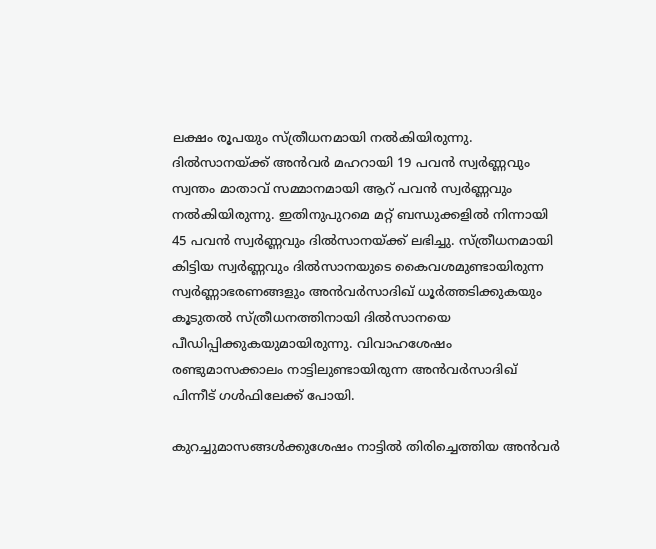ലക്ഷം രൂപയും സ്ത്രീധനമായി നല്‍കിയിരുന്നു. ദില്‍സാനയ്ക്ക് അന്‍വര്‍ മഹറായി 19 പവന്‍ സ്വര്‍ണ്ണവും സ്വന്തം മാതാവ് സമ്മാനമായി ആറ് പവന്‍ സ്വര്‍ണ്ണവും നല്‍കിയിരുന്നു. ഇതിനുപുറമെ മറ്റ് ബന്ധുക്കളില്‍ നിന്നായി 45 പവന്‍ സ്വര്‍ണ്ണവും ദില്‍സാനയ്ക്ക് ലഭിച്ചു. സ്ത്രീധനമായി കിട്ടിയ സ്വര്‍ണ്ണവും ദില്‍സാനയുടെ കൈവശമുണ്ടായിരുന്ന സ്വര്‍ണ്ണാഭരണങ്ങളും അന്‍വര്‍സാദിഖ് ധൂര്‍ത്തടിക്കുകയും കൂടുതല്‍ സ്ത്രീധനത്തിനായി ദില്‍സാനയെ പീഡിപ്പിക്കുകയുമായിരുന്നു. വിവാഹശേഷം രണ്ടുമാസക്കാലം നാട്ടിലുണ്ടായിരുന്ന അന്‍വര്‍സാദിഖ് പിന്നീട് ഗള്‍ഫിലേക്ക് പോയി.

കുറച്ചുമാസങ്ങള്‍ക്കുശേഷം നാട്ടില്‍ തിരിച്ചെത്തിയ അന്‍വര്‍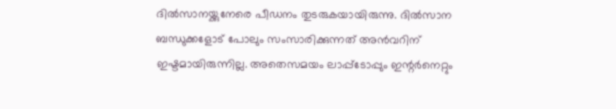ദില്‍സാനയ്ക്കുനേരെ പീഡനം തുടരുകയായിരുന്നു. ദില്‍സാന ബന്ധുക്കളോട് പോലും സംസാരിക്കുന്നത് അന്‍വറിന് ഇഷ്ടമായിരുന്നില്ല. അതെസമയം ലാപ്പ്ടോപ്പും ഇന്റര്‍നെറ്റും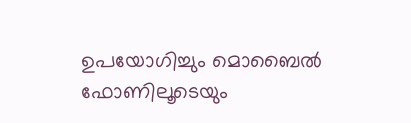ഉപയോഗിച്ചും മൊബൈല്‍ ഫോണിലൂടെയും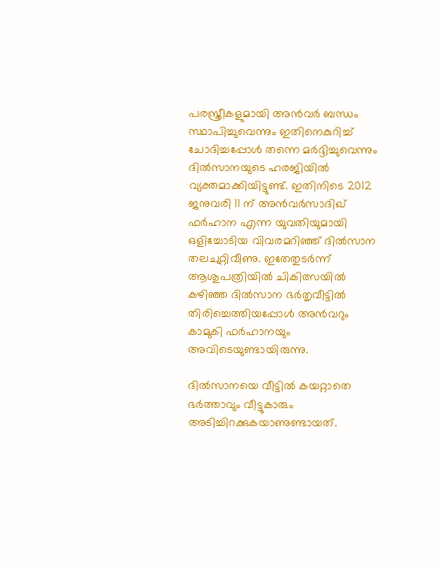പരസ്ത്രീകളുമായി അന്‍വര്‍ ബന്ധം സ്ഥാപിച്ചുവെന്നും ഇതിനെകുറിച്ച് ചോദിച്ചപ്പോള്‍ തന്നെ മര്‍ദ്ദിച്ചുവെന്നും ദില്‍സാനയുടെ ഹരജിയില്‍ വ്യക്തമാക്കിയിട്ടുണ്ട്. ഇതിനിടെ 2012 ജനുവരി 11 ന് അന്‍വര്‍സാദിഖ് ഫര്‍ഹാന എന്ന യുവതിയുമായി ഒളിച്ചോടിയ വിവരമറിഞ്ഞ് ദില്‍സാന തലചുറ്റിവീണു. ഇതേതുടര്‍ന്ന് ആശുപത്രിയില്‍ ചികിത്സയില്‍ കഴിഞ്ഞ ദില്‍സാന ഭര്‍തൃവീട്ടില്‍ തിരിച്ചെത്തിയപ്പോള്‍ അന്‍വറും കാമുകി ഫര്‍ഹാനയും അവിടെയുണ്ടായിരുന്നു.

ദില്‍സാനയെ വീട്ടില്‍ കയറ്റാതെ ഭര്‍ത്താവും വീട്ടുകാരും അടിച്ചിറക്കുകയാണുണ്ടായത്.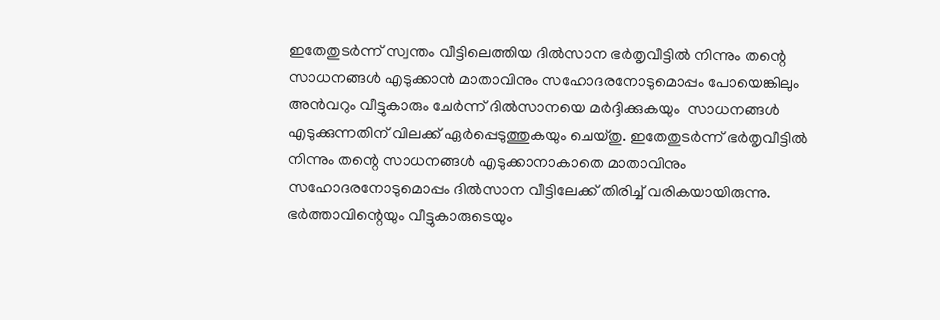ഇതേതുടര്‍ന്ന് സ്വന്തം വീട്ടിലെത്തിയ ദില്‍സാന ഭര്‍തൃവീട്ടില്‍ നിന്നും തന്റെ സാധനങ്ങള്‍ എടുക്കാന്‍ മാതാവിനും സഹോദരനോടുമൊപ്പം പോയെങ്കിലും അന്‍വറും വീട്ടുകാരും ചേര്‍ന്ന് ദില്‍സാനയെ മര്‍ദ്ദിക്കുകയും  സാധനങ്ങള്‍ എടുക്കുന്നതിന് വിലക്ക് ഏര്‍പ്പെടുത്തുകയും ചെയ്തു. ഇതേതുടര്‍ന്ന് ഭര്‍തൃവീട്ടില്‍ നിന്നും തന്റെ സാധനങ്ങള്‍ എടുക്കാനാകാതെ മാതാവിനും സഹോദരനോടുമൊപ്പം ദില്‍സാന വീട്ടിലേക്ക് തിരിച്ച് വരികയായിരുന്നു. ഭര്‍ത്താവിന്റെയും വീട്ടുകാരുടെയും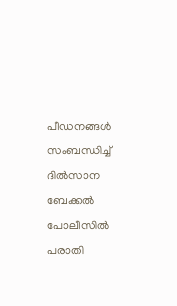പീഡനങ്ങള്‍ സംബന്ധിച്ച് ദില്‍സാന ബേക്കല്‍ പോലീസില്‍ പരാതി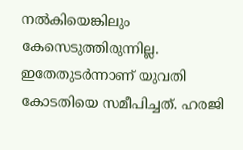നല്‍കിയെങ്കിലും കേസെടുത്തിരുന്നില്ല. ഇതേതുടര്‍ന്നാണ് യുവതി കോടതിയെ സമീപിച്ചത്. ഹരജി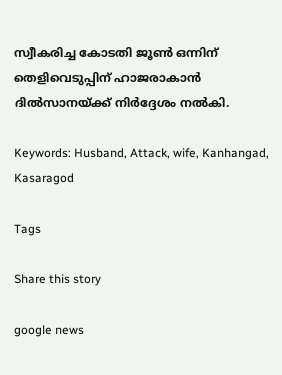സ്വീകരിച്ച കോടതി ജൂണ്‍ ഒന്നിന് തെളിവെടുപ്പിന് ഹാജരാകാന്‍ ദില്‍സാനയ്ക്ക് നിര്‍ദ്ദേശം നല്‍കി.

Keywords: Husband, Attack, wife, Kanhangad, Kasaragod

Tags

Share this story

google news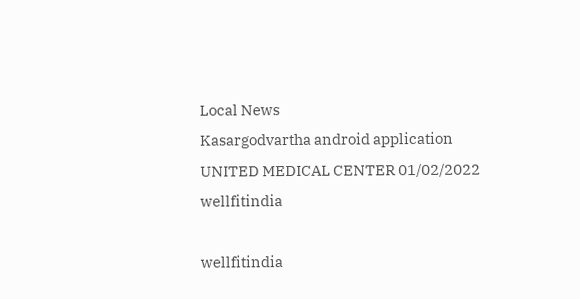Local News
Kasargodvartha android application
UNITED MEDICAL CENTER 01/02/2022
wellfitindia

wellfitindia